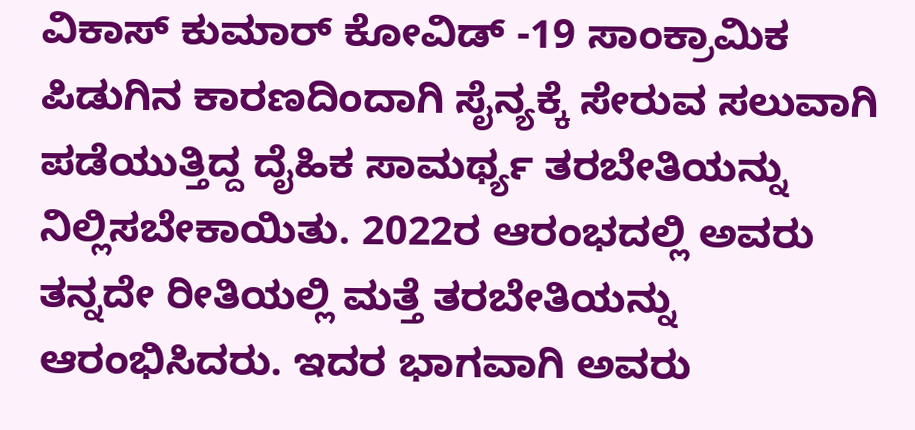ವಿಕಾಸ್ ಕುಮಾರ್ ಕೋವಿಡ್ -19 ಸಾಂಕ್ರಾಮಿಕ ಪಿಡುಗಿನ ಕಾರಣದಿಂದಾಗಿ ಸೈನ್ಯಕ್ಕೆ ಸೇರುವ ಸಲುವಾಗಿ ಪಡೆಯುತ್ತಿದ್ದ ದೈಹಿಕ ಸಾಮರ್ಥ್ಯ ತರಬೇತಿಯನ್ನು ನಿಲ್ಲಿಸಬೇಕಾಯಿತು. 2022ರ ಆರಂಭದಲ್ಲಿ ಅವರು ತನ್ನದೇ ರೀತಿಯಲ್ಲಿ ಮತ್ತೆ ತರಬೇತಿಯನ್ನು ಆರಂಭಿಸಿದರು. ಇದರ ಭಾಗವಾಗಿ ಅವರು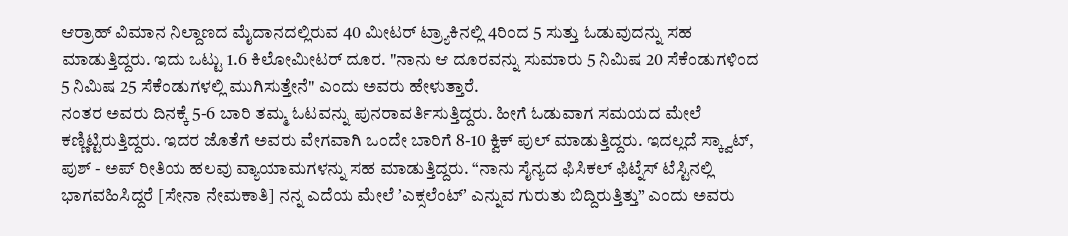ಆರ್ರಾಹ್ ವಿಮಾನ ನಿಲ್ದಾಣದ ಮೈದಾನದಲ್ಲಿರುವ 40 ಮೀಟರ್ ಟ್ರ್ಯಾಕಿನಲ್ಲಿ 4ರಿಂದ 5 ಸುತ್ತು ಓಡುವುದನ್ನು ಸಹ ಮಾಡುತ್ತಿದ್ದರು. ಇದು ಒಟ್ಟು 1.6 ಕಿಲೋಮೀಟರ್ ದೂರ. "ನಾನು ಆ ದೂರವನ್ನು ಸುಮಾರು 5 ನಿಮಿಷ 20 ಸೆಕೆಂಡುಗಳಿಂದ 5 ನಿಮಿಷ 25 ಸೆಕೆಂಡುಗಳಲ್ಲಿ ಮುಗಿಸುತ್ತೇನೆ" ಎಂದು ಅವರು ಹೇಳುತ್ತಾರೆ.
ನಂತರ ಅವರು ದಿನಕ್ಕೆ 5-6 ಬಾರಿ ತಮ್ಮ ಓಟವನ್ನು ಪುನರಾವರ್ತಿಸುತ್ತಿದ್ದರು. ಹೀಗೆ ಓಡುವಾಗ ಸಮಯದ ಮೇಲೆ ಕಣ್ಣಿಟ್ಟಿರುತ್ತಿದ್ದರು. ಇದರ ಜೊತೆಗೆ ಅವರು ವೇಗವಾಗಿ ಒಂದೇ ಬಾರಿಗೆ 8-10 ಕ್ವಿಕ್ ಪುಲ್ ಮಾಡುತ್ತಿದ್ದರು. ಇದಲ್ಲದೆ ಸ್ಕ್ವಾಟ್, ಪುಶ್ - ಅಪ್ ರೀತಿಯ ಹಲವು ವ್ಯಾಯಾಮಗಳನ್ನು ಸಹ ಮಾಡುತ್ತಿದ್ದರು. “ನಾನು ಸೈನ್ಯದ ಫಿಸಿಕಲ್ ಫಿಟ್ನೆಸ್ ಟೆಸ್ಟಿನಲ್ಲಿ ಭಾಗವಹಿಸಿದ್ದರೆ [ಸೇನಾ ನೇಮಕಾತಿ] ನನ್ನ ಎದೆಯ ಮೇಲೆ ʼಎಕ್ಸಲೆಂಟ್ʼ ಎನ್ನುವ ಗುರುತು ಬಿದ್ದಿರುತ್ತಿತ್ತು” ಎಂದು ಅವರು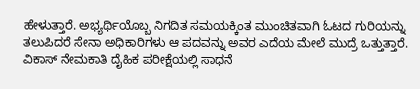ಹೇಳುತ್ತಾರೆ. ಅಭ್ಯರ್ಥಿಯೊಬ್ಬ ನಿಗದಿತ ಸಮಯಕ್ಕಿಂತ ಮುಂಚಿತವಾಗಿ ಓಟದ ಗುರಿಯನ್ನು ತಲುಪಿದರೆ ಸೇನಾ ಅಧಿಕಾರಿಗಳು ಆ ಪದವನ್ನು ಅವರ ಎದೆಯ ಮೇಲೆ ಮುದ್ರೆ ಒತ್ತುತ್ತಾರೆ.
ವಿಕಾಸ್ ನೇಮಕಾತಿ ದೈಹಿಕ ಪರೀಕ್ಷೆಯಲ್ಲಿ ಸಾಧನೆ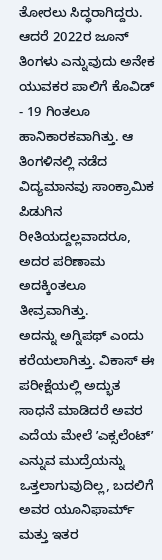ತೋರಲು ಸಿದ್ಧರಾಗಿದ್ದರು.
ಆದರೆ 2022ರ ಜೂನ್ ತಿಂಗಳು ಎನ್ನುವುದು ಅನೇಕ ಯುವಕರ ಪಾಲಿಗೆ ಕೊವಿಡ್ - 19 ಗಿಂತಲೂ ಹಾನಿಕಾರಕವಾಗಿತ್ತು. ಆ ತಿಂಗಳಿನಲ್ಲಿ ನಡೆದ ವಿದ್ಯಮಾನವು ಸಾಂಕ್ರಾಮಿಕ ಪಿಡುಗಿನ ರೀತಿಯದ್ದಲ್ಲವಾದರೂ, ಅದರ ಪರಿಣಾಮ ಅದಕ್ಕಿಂತಲೂ ತೀವ್ರವಾಗಿತ್ತು.
ಅದನ್ನು ಅಗ್ನಿಪಥ್ ಎಂದು ಕರೆಯಲಾಗಿತ್ತು. ವಿಕಾಸ್ ಈ ಪರೀಕ್ಷೆಯಲ್ಲಿ ಅದ್ಭುತ ಸಾಧನೆ ಮಾಡಿದರೆ ಅವರ ಎದೆಯ ಮೇಲೆ ʼಎಕ್ಸಲೆಂಟ್ʼ ಎನ್ನುವ ಮುದ್ರೆಯನ್ನು ಒತ್ತಲಾಗುವುದಿಲ್ಲ, ಬದಲಿಗೆ ಅವರ ಯೂನಿಫಾರ್ಮ್ ಮತ್ತು ಇತರ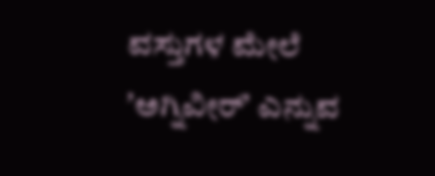ವಸ್ತುಗಳ ಮೇಲೆ ʼಅಗ್ನಿವೀರ್ʼ ಎನ್ನುವ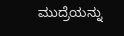ಮುದ್ರೆಯನ್ನು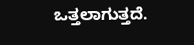ಒತ್ತಲಾಗುತ್ತದೆ.